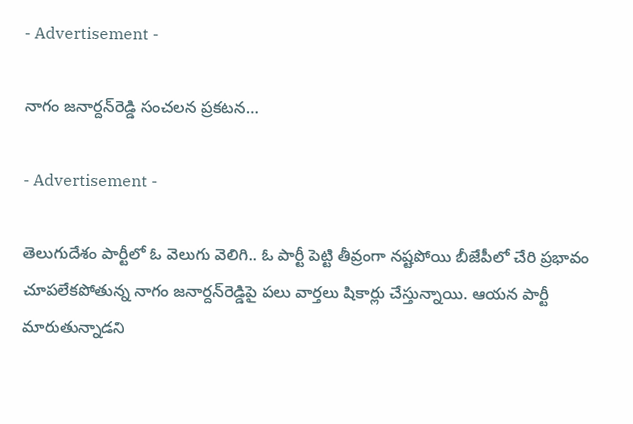- Advertisement -

నాగం జ‌నార్ద‌న్‌రెడ్డి సంచ‌ల‌న ప్ర‌క‌ట‌న‌…

- Advertisement -

తెలుగుదేశం పార్టీలో ఓ వెలుగు వెలిగి.. ఓ పార్టీ పెట్టి తీవ్రంగా న‌ష్టపోయి బీజేపీలో చేరి ప్ర‌భావం చూప‌లేక‌పోతున్న నాగం జ‌నార్ద‌న్‌రెడ్డిపై ప‌లు వార్త‌లు షికార్లు చేస్తున్నాయి. ఆయ‌న పార్టీ మారుతున్నాడ‌ని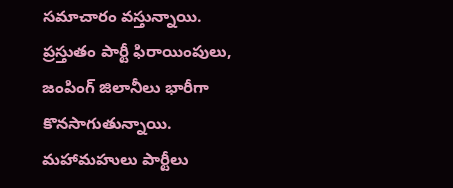స‌మాచారం వ‌స్తున్నాయి. ప్ర‌స్తుతం పార్టీ ఫిరాయింపులు, జంపింగ్ జిలానీలు భారీగా కొన‌సాగుతున్నాయి. మ‌హామ‌హులు పార్టీలు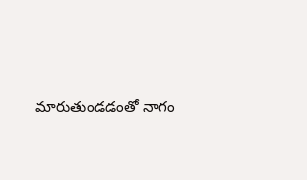మారుతుండ‌డంతో నాగం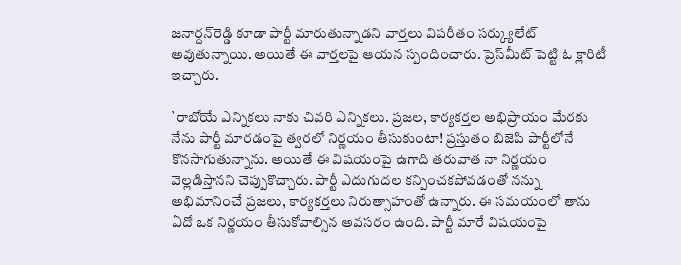జ‌నార్ద‌న్‌రెడ్డి కూడా పార్టీ మారుతున్నాడ‌ని వార్త‌లు విపరీతం స‌ర్క్యులేట్ అవుతున్నాయి. అయితే ఈ వార్త‌ల‌పై ఆయ‌న స్పందించారు. ప్రెస్‌మీట్ పెట్టి ఓ క్లారిటీ ఇచ్చారు.

`రాబోయే ఎన్నికలు నాకు చివరి ఎన్నికలు. ప్రజల, కార్యకర్తల అభిప్రాయం మేరకు నేను పార్టీ మారడంపై త్వరలో నిర్ణయం తీసుకుంటా! ప్రస్తుతం బిజెపి పార్టీలోనే కొన‌సాగుతున్నాను. అయితే ఈ విష‌యంపై ఉగాది తరువాత నా నిర్ణయం వెల్ల‌డిస్తాన‌ని చెప్పుకొచ్చారు. పార్టీ ఎదుగుదల కన్పించకపోవడంతో నన్ను అభిమానించే ప్రజలు, కార్యకర్తలు నిరుత్సాహంతో ఉన్నారు. ఈ స‌మ‌యంలో తాను ఏదో ఒక నిర్ణ‌యం తీసుకోవాల్సిన అవ‌స‌రం ఉంది. పార్టీ మారే విషయంపై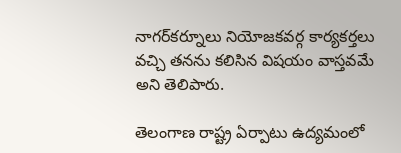నాగర్‌కర్నూలు నియోజకవర్గ కార్యకర్తలు వచ్చి త‌న‌ను కలిసిన విషయం వాస్తవమే అని తెలిపారు.

తెలంగాణ రాష్ట్ర ఏర్పాటు ఉద్య‌మంలో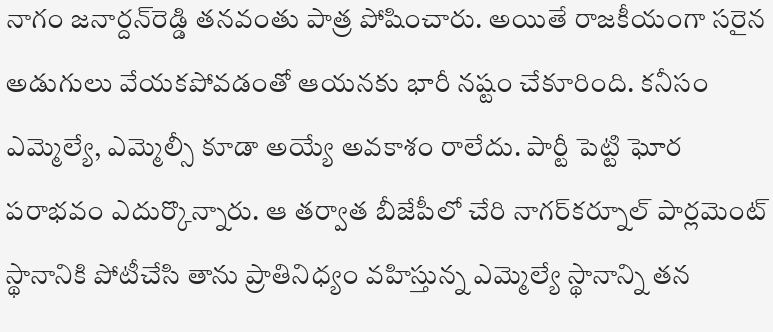నాగం జ‌నార్ద‌న్‌రెడ్డి త‌న‌వంతు పాత్ర పోషించారు. అయితే రాజ‌కీయంగా స‌రైన అడుగులు వేయ‌క‌పోవ‌డంతో ఆయ‌న‌కు భారీ న‌ష్టం చేకూరింది. క‌నీసం ఎమ్మెల్యే, ఎమ్మెల్సీ కూడా అయ్యే అవ‌కాశం రాలేదు. పార్టీ పెట్టి ఘోర ప‌రాభ‌వం ఎదుర్కొన్నారు. ఆ త‌ర్వాత బీజేపీలో చేరి నాగ‌ర్‌క‌ర్నూల్ పార్ల‌మెంట్ స్థానానికి పోటీచేసి తాను ప్రాతినిధ్యం వ‌హిస్తున్న ఎమ్మెల్యే స్థానాన్ని త‌న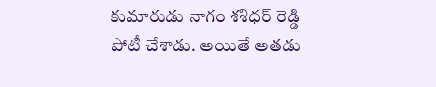కుమారుడు నాగం శ‌శిధ‌ర్ రెడ్డి పోటీ చేశాడు. అయితే అత‌డు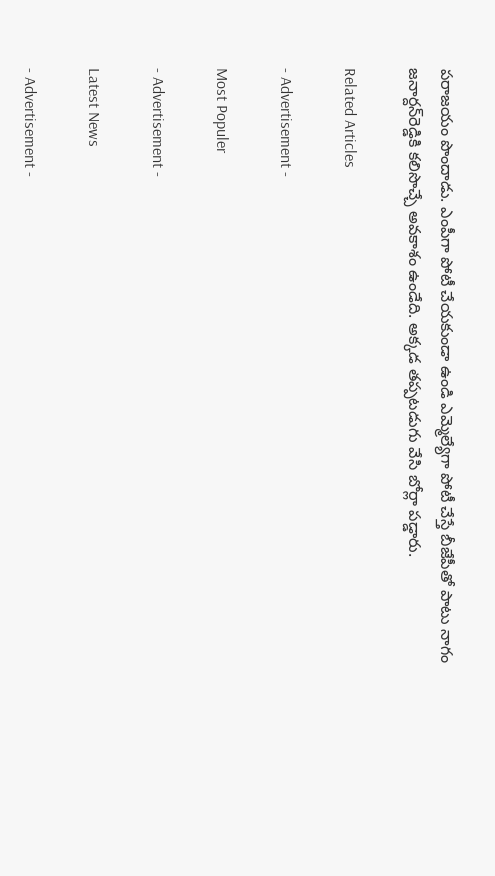ప‌రాజ‌యం పొందాడు. ఎంపీగా పోటీ చేయ‌కుండా ఉండి ఎమ్మెల్యేగా పోటీ చేస్తే బీజేపీతో పాటు నాగం జ‌నార్ద‌న్‌రెడ్డికి క‌లిసొచ్చే అవ‌కాశం ఉండేది. అక్క‌డ త‌ప్ప‌ట‌డుగు వేసి బోర్లా ప‌డ్డారు.

Related Articles

- Advertisement -

Most Populer

- Advertisement -

Latest News

- Advertisement -